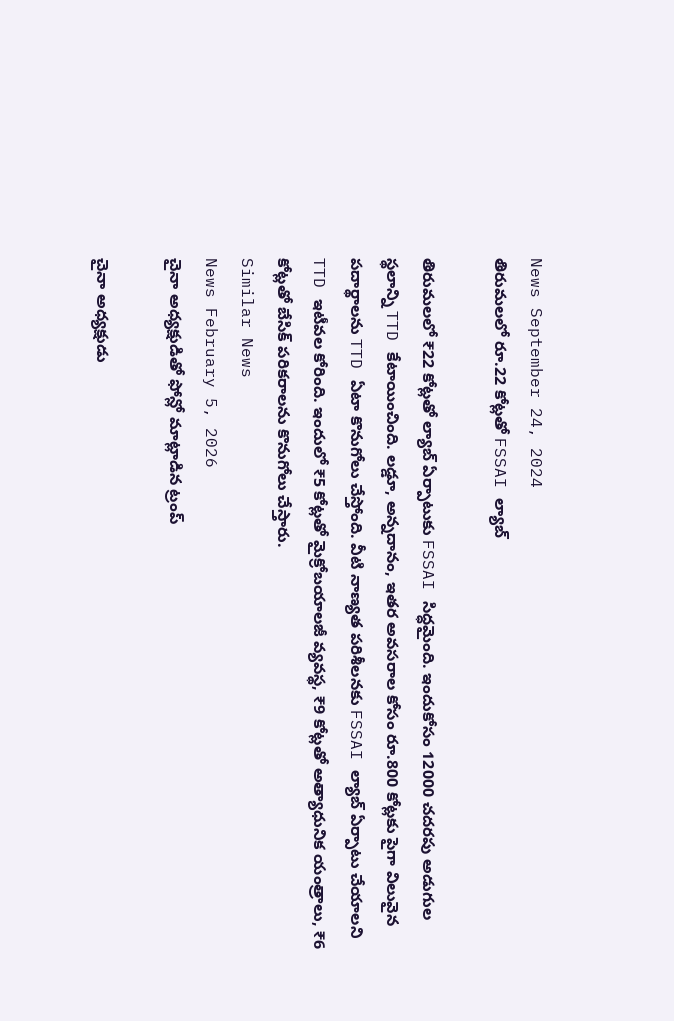News September 24, 2024
తిరుమలలో రూ.22 కోట్లతో FSSAI ల్యాబ్

తిరుమలలో ₹22 కోట్లతో ల్యాబ్ ఏర్పాటుకు FSSAI సిద్ధమైంది. ఇందుకోసం 12000 చదరపు అడుగుల స్థలాన్ని TTD కేటాయించింది. లడ్డూ, అన్నదానం, ఇతర అవసరాల కోసం రూ.800 కోట్లకు పైగా విలువైన పదార్థాలను TTD ఏటా కొనుగోలు చేస్తోంది. వీటి నాణ్యత పరిశీలనకు FSSAI ల్యాబ్ ఏర్పాటు చేయాలని TTD ఇటీవల కోరింది. ఇందులో ₹5 కోట్లతో మైక్రోబయాలజీ వ్యవస్థ, ₹9 కోట్లతో అత్యాధునిక యంత్రాలు, ₹6 కోట్లతో బేసిక్ పరికరాలను కొనుగోలు చేస్తారు.
Similar News
News February 5, 2026
చైనా అధ్యక్షుడితో ఫోన్లో మాట్లాడిన ట్రంప్

చైనా అధ్యక్షుడు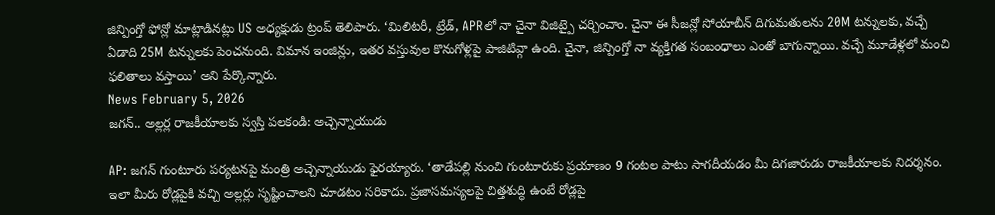జిన్పింగ్తో ఫోన్లో మాట్లాడినట్లు US అధ్యక్షుడు ట్రంప్ తెలిపారు. ‘మిలిటరీ, ట్రేడ్, APRలో నా చైనా విజిట్పై చర్చించాం. చైనా ఈ సీజన్లో సోయాబీన్ దిగుమతులను 20M టన్నులకు, వచ్చే ఏడాది 25M టన్నులకు పెంచనుంది. విమాన ఇంజిన్లు, ఇతర వస్తువుల కొనుగోళ్లపై పాజిటివ్గా ఉంది. చైనా, జిన్పింగ్తో నా వ్యక్తిగత సంబంధాలు ఎంతో బాగున్నాయి. వచ్చే మూడేళ్లలో మంచి ఫలితాలు వస్తాయి’ అని పేర్కొన్నారు.
News February 5, 2026
జగన్.. అల్లర్ల రాజకీయాలకు స్వస్తి పలకండి: అచ్చెన్నాయుడు

AP: జగన్ గుంటూరు పర్యటనపై మంత్రి అచ్చెన్నాయుడు ఫైరయ్యారు. ‘తాడేపల్లి నుంచి గుంటూరుకు ప్రయాణం 9 గంటల పాటు సాగదీయడం మీ దిగజారుడు రాజకీయాలకు నిదర్శనం. ఇలా మీరు రోడ్లపైకి వచ్చి అల్లర్లు సృష్టించాలని చూడటం సరికాదు. ప్రజాసమస్యలపై చిత్తశుద్ధి ఉంటే రోడ్లపై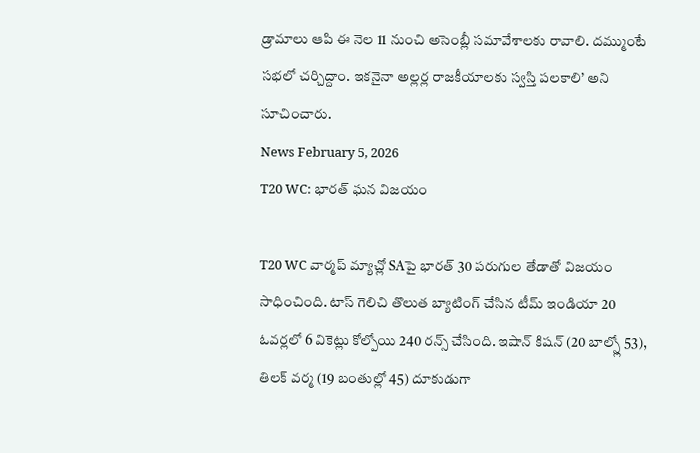డ్రామాలు ఆపి ఈ నెల 11 నుంచి అసెంబ్లీ సమావేశాలకు రావాలి. దమ్ముంటే సభలో చర్చిద్దాం. ఇకనైనా అల్లర్ల రాజకీయాలకు స్వస్తి పలకాలి’ అని సూచించారు.
News February 5, 2026
T20 WC: భారత్ ఘన విజయం

T20 WC వార్మప్ మ్యాచ్లో SAపై భారత్ 30 పరుగుల తేడాతో విజయం సాధించింది. టాస్ గెలిచి తొలుత బ్యాటింగ్ చేసిన టీమ్ ఇండియా 20 ఓవర్లలో 6 వికెట్లు కోల్పోయి 240 రన్స్ చేసింది. ఇషాన్ కిషన్ (20 బాల్స్లో 53), తిలక్ వర్మ (19 బంతుల్లో 45) దూకుడుగా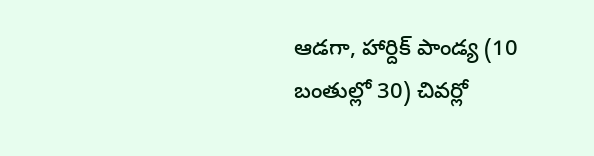ఆడగా, హార్దిక్ పాండ్య (10 బంతుల్లో 30) చివర్లో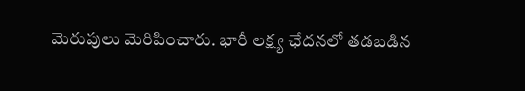మెరుపులు మెరిపించారు. భారీ లక్ష్య ఛేదనలో తడబడిన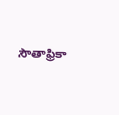సౌతాఫ్రికా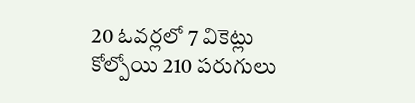20 ఓవర్లలో 7 వికెట్లు కోల్పోయి 210 పరుగులు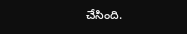చేసింది.